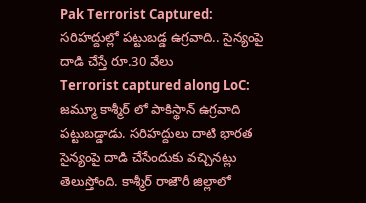Pak Terrorist Captured: సరిహద్దుల్లో పట్టుబడ్డ ఉగ్రవాది.. సైన్యంపై దాడి చేస్తే రూ.30 వేలు
Terrorist captured along LoC: జమ్మూ కాశ్మీర్ లో పాకిస్థాన్ ఉగ్రవాది పట్టుబడ్డాడు. సరిహద్దులు దాటి భారత సైన్యంపై దాడి చేసేందుకు వచ్చినట్లు తెలుస్తోంది. కాశ్మీర్ రాజౌరీ జిల్లాలో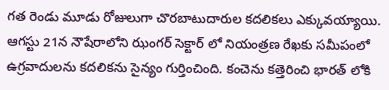గత రెండు మూడు రోజులుగా చొరబాటుదారుల కదలికలు ఎక్కువయ్యాయి. ఆగస్టు 21న నౌషేరాలోని ఝంగర్ సెక్టార్ లో నియంత్రణ రేఖకు సమీపంలో ఉగ్రవాదులను కదలికను సైన్యం గుర్తించింది. కంచెను కత్తెరించి భారత్ లోకి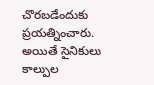చొరబడేందుకు ప్రయత్నించారు. అయితే సైనికులు కాల్పుల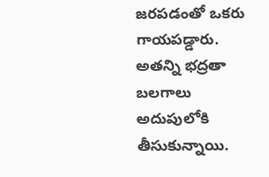జరపడంతో ఒకరు గాయపడ్డారు. అతన్ని భద్రతా బలగాలు అదుపులోకి తీసుకున్నాయి.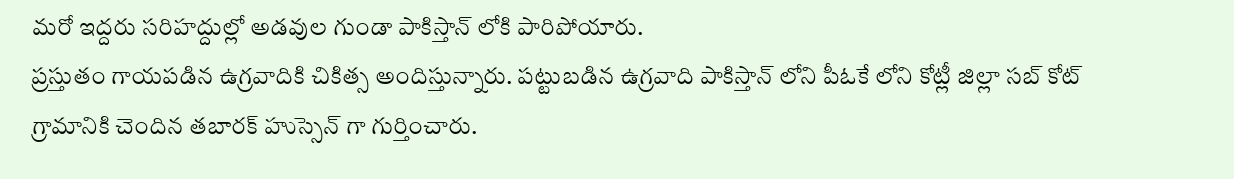మరో ఇద్దరు సరిహద్దుల్లో అడవుల గుండా పాకిస్తాన్ లోకి పారిపోయారు.
ప్రస్తుతం గాయపడిన ఉగ్రవాదికి చికిత్స అందిస్తున్నారు. పట్టుబడిన ఉగ్రవాది పాకిస్తాన్ లోని పీఓకే లోని కోట్లీ జిల్లా సబ్ కోట్ గ్రామానికి చెందిన తబారక్ హుస్సెన్ గా గుర్తించారు.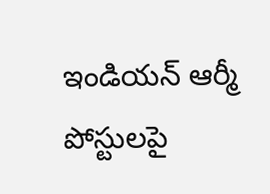ఇండియన్ ఆర్మీ పోస్టులపై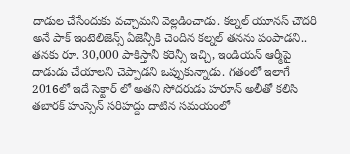దాడుల చేసేందుకు వచ్చామని వెల్లడించాడు. కల్నల్ యూనస్ చౌదరి అనే పాక్ ఇంటెలిజెన్స్ ఏజెన్సీకి చెందిన కల్నల్ తనను పంపాడని.. తనకు రూ. 30,000 పాకిస్తానీ కరెన్సీ ఇచ్చి, ఇండియన్ ఆర్మీపై దాడుడు చేయాలని చెప్పాడని ఒప్పుకున్నాడు. గతంలో ఇలాగే 2016లో ఇదే సెక్టార్ లో అతని సోదరుడు హరూన్ అలీతో కలిసి తబారక్ హుస్సెన్ సరిహద్దు దాటిన సమయంలో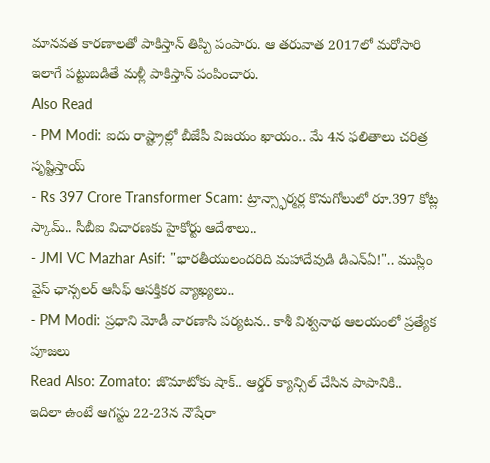మానవత కారణాలతో పాకిస్తాన్ తిప్పి పంపారు. ఆ తరువాత 2017లో మరోసారి ఇలాగే పట్టుబడితే మళ్లీ పాకిస్తాన్ పంపించారు.
Also Read
- PM Modi: ఐదు రాష్ట్రాల్లో బీజేపీ విజయం ఖాయం.. మే 4న ఫలితాలు చరిత్ర సృష్టిస్తాయ్
- Rs 397 Crore Transformer Scam: ట్రాన్స్ఫార్మర్ల కొనుగోలులో రూ.397 కోట్ల స్కామ్.. సీబీఐ విచారణకు హైకోర్టు ఆదేశాలు..
- JMI VC Mazhar Asif: "భారతీయులందరిది మహాదేవుడి డిఎన్ఏ!".. ముస్లిం వైస్ ఛాన్సలర్ ఆసిఫ్ ఆసక్తికర వ్యాఖ్యలు..
- PM Modi: ప్రధాని మోడీ వారణాసి పర్యటన.. కాశీ విశ్వనాథ ఆలయంలో ప్రత్యేక పూజలు
Read Also: Zomato: జొమాటోకు షాక్.. ఆర్డర్ క్యాన్సిల్ చేసిన పాపానికి..
ఇదిలా ఉంటే ఆగస్టు 22-23న నౌషేరా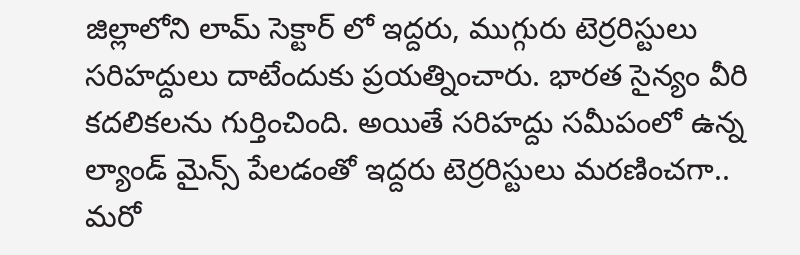జిల్లాలోని లామ్ సెక్టార్ లో ఇద్దరు, ముగ్గురు టెర్రరిస్టులు సరిహద్దులు దాటేందుకు ప్రయత్నించారు. భారత సైన్యం వీరి కదలికలను గుర్తించింది. అయితే సరిహద్దు సమీపంలో ఉన్న ల్యాండ్ మైన్స్ పేలడంతో ఇద్దరు టెర్రరిస్టులు మరణించగా.. మరో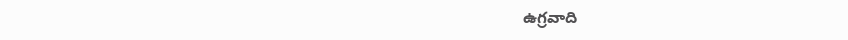ఉగ్రవాది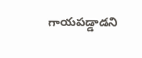గాయపడ్డాడని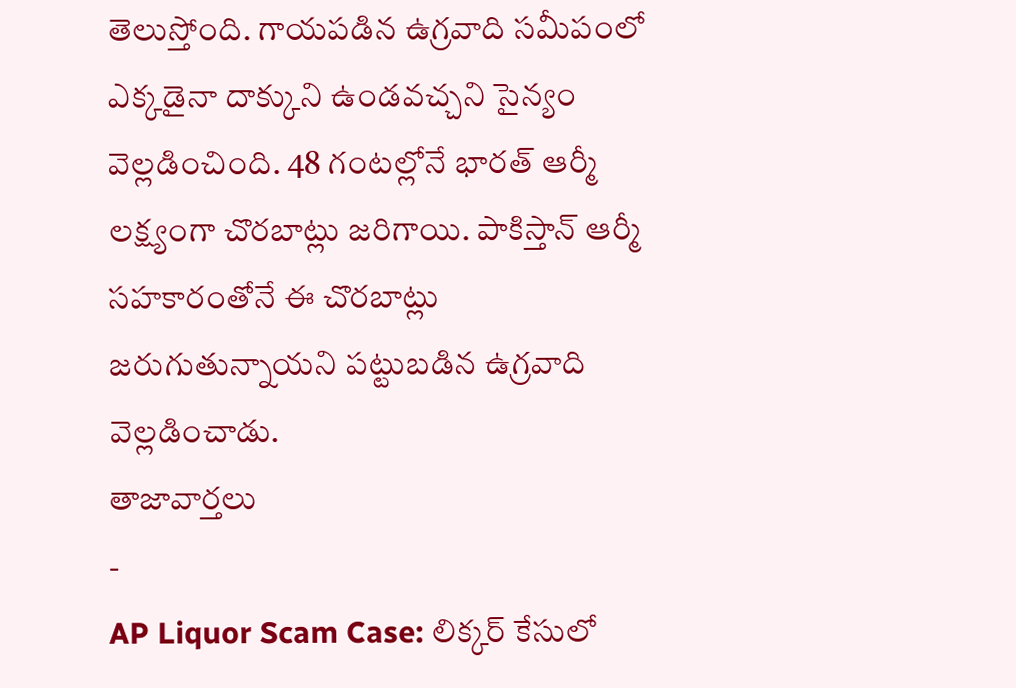తెలుస్తోంది. గాయపడిన ఉగ్రవాది సమీపంలో ఎక్కడైనా దాక్కుని ఉండవచ్చని సైన్యం వెల్లడించింది. 48 గంటల్లోనే భారత్ ఆర్మీ లక్ష్యంగా చొరబాట్లు జరిగాయి. పాకిస్తాన్ ఆర్మీ సహకారంతోనే ఈ చొరబాట్లు జరుగుతున్నాయని పట్టుబడిన ఉగ్రవాది వెల్లడించాడు.
తాజావార్తలు
-
AP Liquor Scam Case: లిక్కర్ కేసులో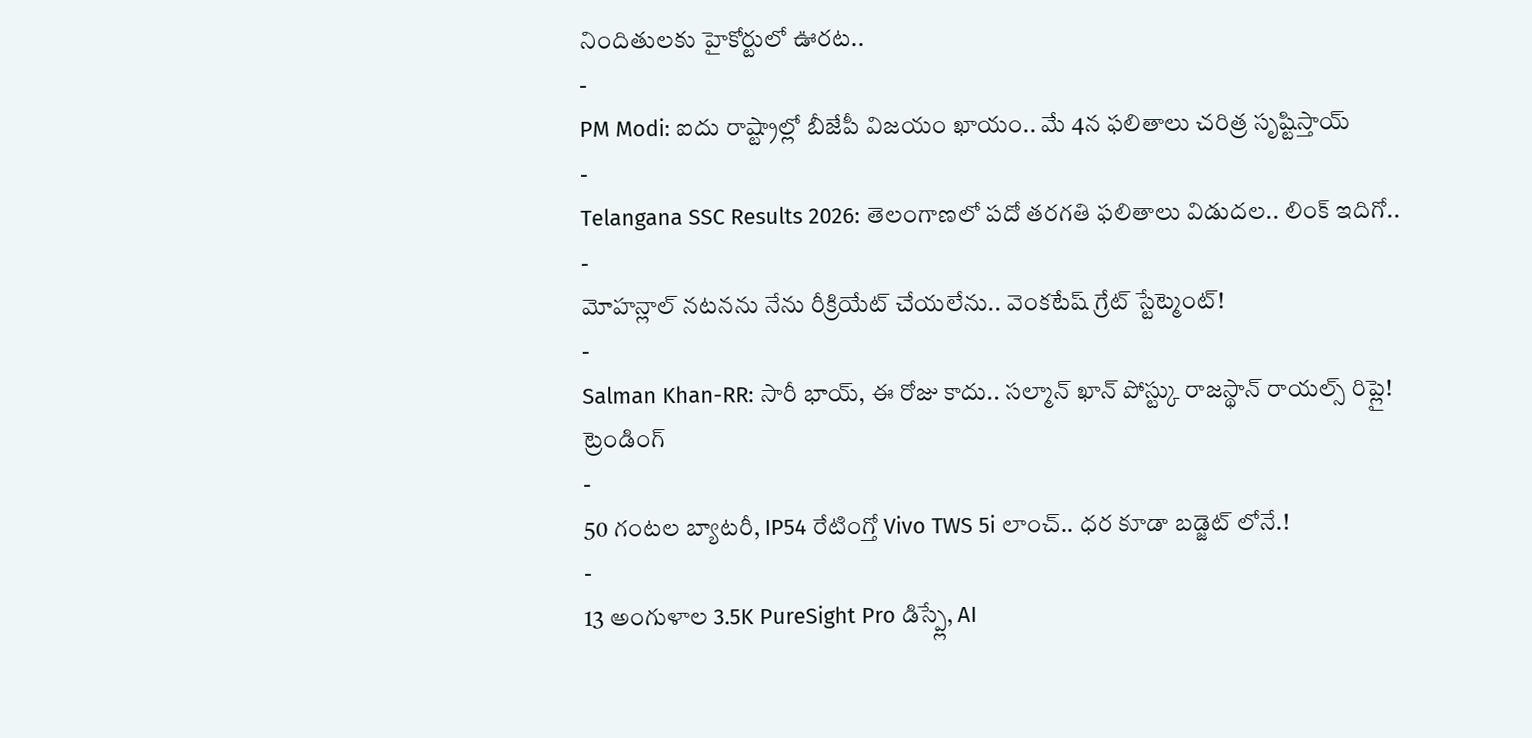నిందితులకు హైకోర్టులో ఊరట..
-
PM Modi: ఐదు రాష్ట్రాల్లో బీజేపీ విజయం ఖాయం.. మే 4న ఫలితాలు చరిత్ర సృష్టిస్తాయ్
-
Telangana SSC Results 2026: తెలంగాణలో పదో తరగతి ఫలితాలు విడుదల.. లింక్ ఇదిగో..
-
మోహన్లాల్ నటనను నేను రీక్రియేట్ చేయలేను.. వెంకటేష్ గ్రేట్ స్టేట్మెంట్!
-
Salman Khan-RR: సారీ భాయ్, ఈ రోజు కాదు.. సల్మాన్ ఖాన్ పోస్ట్కు రాజస్థాన్ రాయల్స్ రిప్లై!
ట్రెండింగ్
-
50 గంటల బ్యాటరీ, IP54 రేటింగ్తో Vivo TWS 5i లాంచ్.. ధర కూడా బడ్జెట్ లోనే.!
-
13 అంగుళాల 3.5K PureSight Pro డిస్ప్లే, AI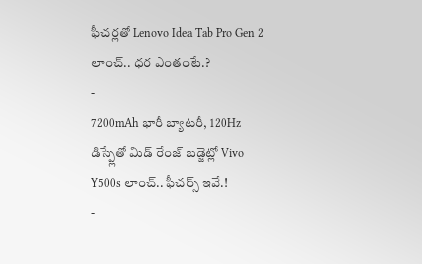ఫీచర్లతో Lenovo Idea Tab Pro Gen 2 లాంచ్.. ధర ఎంతంటే.?
-
7200mAh భారీ బ్యాటరీ, 120Hz డిస్ప్లేతో మిడ్ రేంజ్ బడ్జెట్లో Vivo Y500s లాంచ్.. ఫీచర్స్ ఇవే.!
-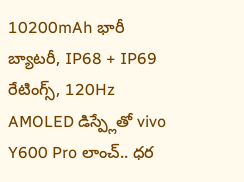10200mAh భారీ బ్యాటరీ, IP68 + IP69 రేటింగ్స్, 120Hz AMOLED డిస్ప్లేతో vivo Y600 Pro లాంచ్.. ధర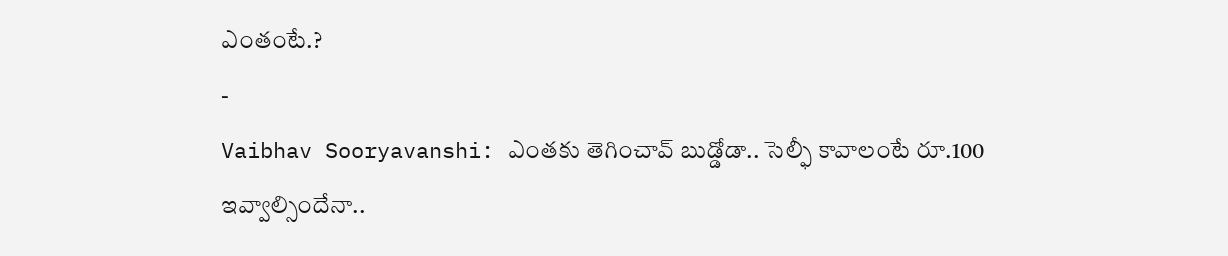ఎంతంటే.?
-
Vaibhav Sooryavanshi: ఎంతకు తెగించావ్ బుడ్డోడా.. సెల్ఫీ కావాలంటే రూ.100 ఇవ్వాల్సిందేనా..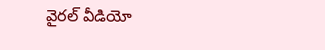వైరల్ వీడియో